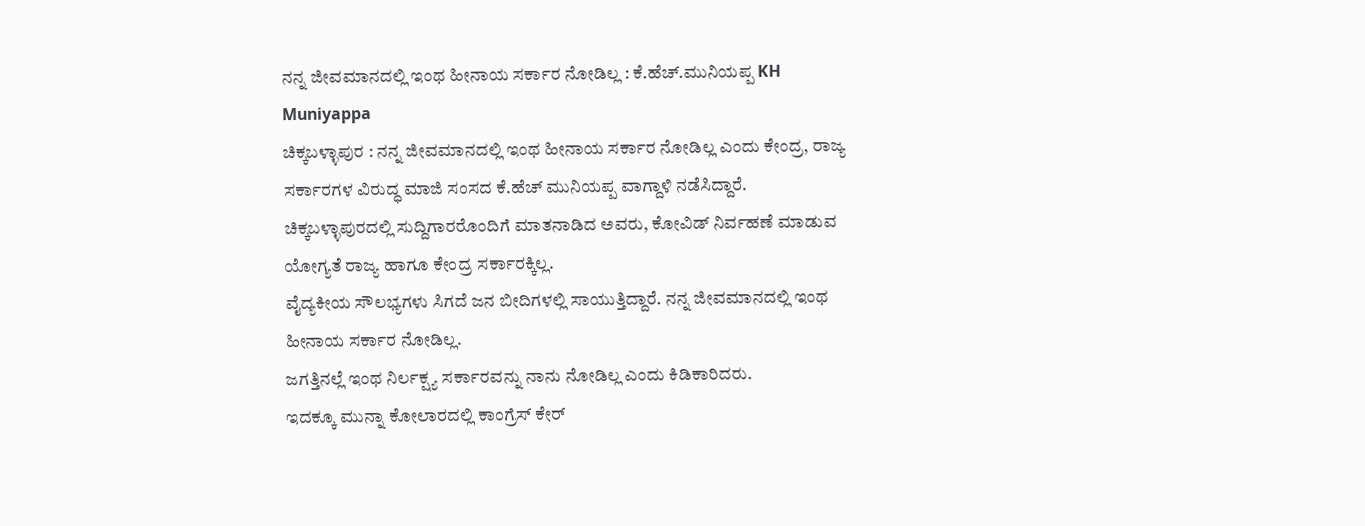ನನ್ನ ಜೀವಮಾನದಲ್ಲಿ ಇಂಥ ಹೀನಾಯ ಸರ್ಕಾರ ನೋಡಿಲ್ಲ : ಕೆ.ಹೆಚ್.ಮುನಿಯಪ್ಪ KH Muniyappa
ಚಿಕ್ಕಬಳ್ಳಾಪುರ : ನನ್ನ ಜೀವಮಾನದಲ್ಲಿ ಇಂಥ ಹೀನಾಯ ಸರ್ಕಾರ ನೋಡಿಲ್ಲ ಎಂದು ಕೇಂದ್ರ, ರಾಜ್ಯ ಸರ್ಕಾರಗಳ ವಿರುದ್ಧ ಮಾಜಿ ಸಂಸದ ಕೆ.ಹೆಚ್ ಮುನಿಯಪ್ಪ ವಾಗ್ದಾಳಿ ನಡೆಸಿದ್ದಾರೆ.
ಚಿಕ್ಕಬಳ್ಳಾಪುರದಲ್ಲಿ ಸುದ್ದಿಗಾರರೊಂದಿಗೆ ಮಾತನಾಡಿದ ಅವರು, ಕೋವಿಡ್ ನಿರ್ವಹಣೆ ಮಾಡುವ ಯೋಗ್ಯತೆ ರಾಜ್ಯ ಹಾಗೂ ಕೇಂದ್ರ ಸರ್ಕಾರಕ್ಕಿಲ್ಲ.
ವೈದ್ಯಕೀಯ ಸೌಲಭ್ಯಗಳು ಸಿಗದೆ ಜನ ಬೀದಿಗಳಲ್ಲಿ ಸಾಯುತ್ತಿದ್ದಾರೆ. ನನ್ನ ಜೀವಮಾನದಲ್ಲಿ ಇಂಥ ಹೀನಾಯ ಸರ್ಕಾರ ನೋಡಿಲ್ಲ.
ಜಗತ್ತಿನಲ್ಲೆ ಇಂಥ ನಿರ್ಲಕ್ಷ್ಯ ಸರ್ಕಾರವನ್ನು ನಾನು ನೋಡಿಲ್ಲ ಎಂದು ಕಿಡಿಕಾರಿದರು.
ಇದಕ್ಕೂ ಮುನ್ನಾ ಕೋಲಾರದಲ್ಲಿ ಕಾಂಗ್ರೆಸ್ ಕೇರ್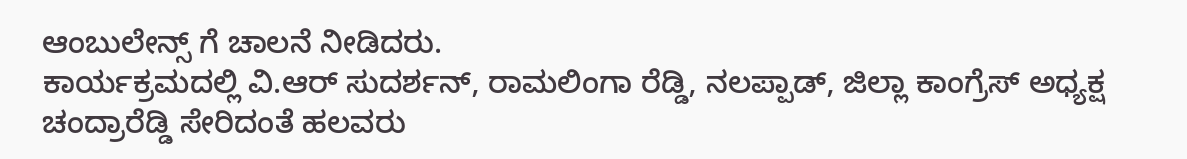ಆಂಬುಲೇನ್ಸ್ ಗೆ ಚಾಲನೆ ನೀಡಿದರು.
ಕಾರ್ಯಕ್ರಮದಲ್ಲಿ ವಿ.ಆರ್ ಸುದರ್ಶನ್, ರಾಮಲಿಂಗಾ ರೆಡ್ಡಿ, ನಲಪ್ಪಾಡ್, ಜಿಲ್ಲಾ ಕಾಂಗ್ರೆಸ್ ಅಧ್ಯಕ್ಷ ಚಂದ್ರಾರೆಡ್ಡಿ ಸೇರಿದಂತೆ ಹಲವರು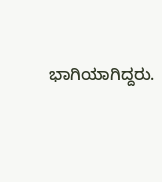ಭಾಗಿಯಾಗಿದ್ದರು.